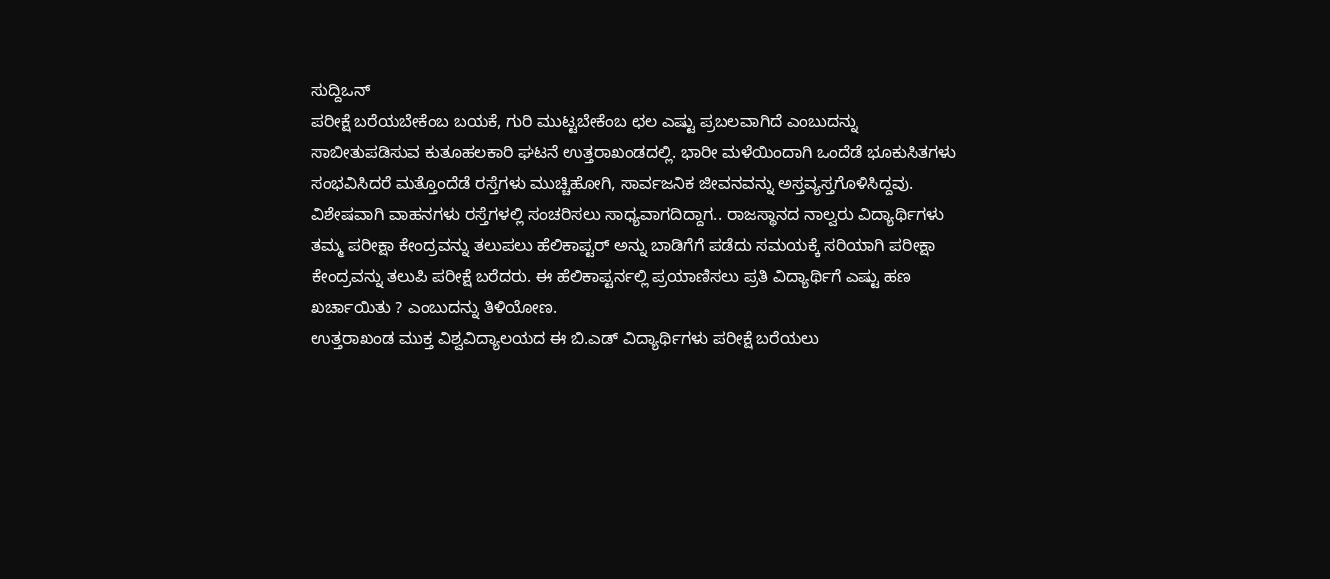ಸುದ್ದಿಒನ್
ಪರೀಕ್ಷೆ ಬರೆಯಬೇಕೆಂಬ ಬಯಕೆ, ಗುರಿ ಮುಟ್ಟಬೇಕೆಂಬ ಛಲ ಎಷ್ಟು ಪ್ರಬಲವಾಗಿದೆ ಎಂಬುದನ್ನು ಸಾಬೀತುಪಡಿಸುವ ಕುತೂಹಲಕಾರಿ ಘಟನೆ ಉತ್ತರಾಖಂಡದಲ್ಲಿ. ಭಾರೀ ಮಳೆಯಿಂದಾಗಿ ಒಂದೆಡೆ ಭೂಕುಸಿತಗಳು ಸಂಭವಿಸಿದರೆ ಮತ್ತೊಂದೆಡೆ ರಸ್ತೆಗಳು ಮುಚ್ಚಿಹೋಗಿ, ಸಾರ್ವಜನಿಕ ಜೀವನವನ್ನು ಅಸ್ತವ್ಯಸ್ತಗೊಳಿಸಿದ್ದವು. ವಿಶೇಷವಾಗಿ ವಾಹನಗಳು ರಸ್ತೆಗಳಲ್ಲಿ ಸಂಚರಿಸಲು ಸಾಧ್ಯವಾಗದಿದ್ದಾಗ.. ರಾಜಸ್ಥಾನದ ನಾಲ್ವರು ವಿದ್ಯಾರ್ಥಿಗಳು ತಮ್ಮ ಪರೀಕ್ಷಾ ಕೇಂದ್ರವನ್ನು ತಲುಪಲು ಹೆಲಿಕಾಪ್ಟರ್ ಅನ್ನು ಬಾಡಿಗೆಗೆ ಪಡೆದು ಸಮಯಕ್ಕೆ ಸರಿಯಾಗಿ ಪರೀಕ್ಷಾ ಕೇಂದ್ರವನ್ನು ತಲುಪಿ ಪರೀಕ್ಷೆ ಬರೆದರು. ಈ ಹೆಲಿಕಾಪ್ಟರ್ನಲ್ಲಿ ಪ್ರಯಾಣಿಸಲು ಪ್ರತಿ ವಿದ್ಯಾರ್ಥಿಗೆ ಎಷ್ಟು ಹಣ ಖರ್ಚಾಯಿತು ? ಎಂಬುದನ್ನು ತಿಳಿಯೋಣ.
ಉತ್ತರಾಖಂಡ ಮುಕ್ತ ವಿಶ್ವವಿದ್ಯಾಲಯದ ಈ ಬಿ.ಎಡ್ ವಿದ್ಯಾರ್ಥಿಗಳು ಪರೀಕ್ಷೆ ಬರೆಯಲು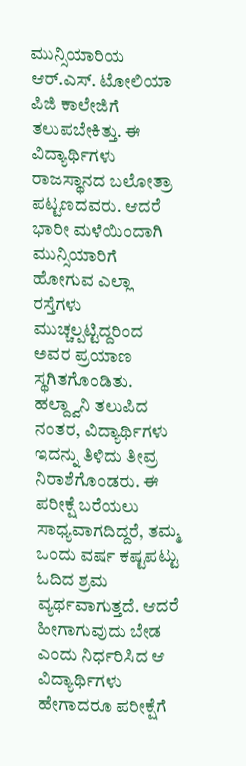ಮುನ್ಸಿಯಾರಿಯ ಆರ್.ಎಸ್. ಟೋಲಿಯಾ ಪಿಜಿ ಕಾಲೇಜಿಗೆ ತಲುಪಬೇಕಿತ್ತು. ಈ ವಿದ್ಯಾರ್ಥಿಗಳು ರಾಜಸ್ಥಾನದ ಬಲೋತ್ರಾ ಪಟ್ಟಣದವರು. ಆದರೆ ಭಾರೀ ಮಳೆಯಿಂದಾಗಿ ಮುನ್ಸಿಯಾರಿಗೆ ಹೋಗುವ ಎಲ್ಲಾ ರಸ್ತೆಗಳು ಮುಚ್ಚಲ್ಪಟ್ಟಿದ್ದರಿಂದ ಅವರ ಪ್ರಯಾಣ ಸ್ಥಗಿತಗೊಂಡಿತು. ಹಲ್ದ್ವಾನಿ ತಲುಪಿದ ನಂತರ, ವಿದ್ಯಾರ್ಥಿಗಳು ಇದನ್ನು ತಿಳಿದು ತೀವ್ರ ನಿರಾಶೆಗೊಂಡರು. ಈ ಪರೀಕ್ಷೆ ಬರೆಯಲು ಸಾಧ್ಯವಾಗದಿದ್ದರೆ, ತಮ್ಮ ಒಂದು ವರ್ಷ ಕಷ್ಟಪಟ್ಟು ಓದಿದ ಶ್ರಮ ವ್ಯರ್ಥವಾಗುತ್ತದೆ. ಆದರೆ ಹೀಗಾಗುವುದು ಬೇಡ ಎಂದು ನಿರ್ಧರಿಸಿದ ಆ ವಿದ್ಯಾರ್ಥಿಗಳು
ಹೇಗಾದರೂ ಪರೀಕ್ಷೆಗೆ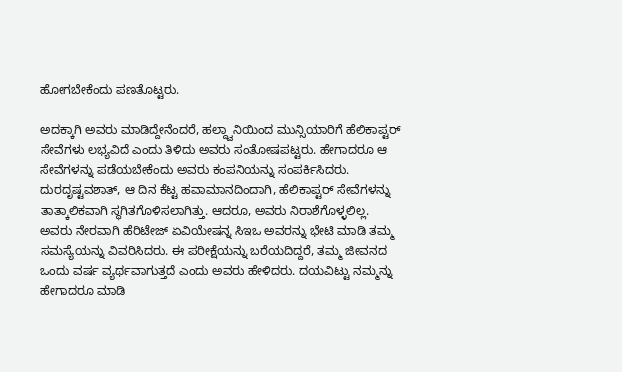ಹೋಗಬೇಕೆಂದು ಪಣತೊಟ್ಟರು.

ಅದಕ್ಕಾಗಿ ಅವರು ಮಾಡಿದ್ದೇನೆಂದರೆ, ಹಲ್ದ್ವಾನಿಯಿಂದ ಮುನ್ಸಿಯಾರಿಗೆ ಹೆಲಿಕಾಪ್ಟರ್ ಸೇವೆಗಳು ಲಭ್ಯವಿದೆ ಎಂದು ತಿಳಿದು ಅವರು ಸಂತೋಷಪಟ್ಟರು. ಹೇಗಾದರೂ ಆ ಸೇವೆಗಳನ್ನು ಪಡೆಯಬೇಕೆಂದು ಅವರು ಕಂಪನಿಯನ್ನು ಸಂಪರ್ಕಿಸಿದರು. ದುರದೃಷ್ಟವಶಾತ್, ಆ ದಿನ ಕೆಟ್ಟ ಹವಾಮಾನದಿಂದಾಗಿ, ಹೆಲಿಕಾಪ್ಟರ್ ಸೇವೆಗಳನ್ನು ತಾತ್ಕಾಲಿಕವಾಗಿ ಸ್ಥಗಿತಗೊಳಿಸಲಾಗಿತ್ತು. ಆದರೂ, ಅವರು ನಿರಾಶೆಗೊಳ್ಳಲಿಲ್ಲ. ಅವರು ನೇರವಾಗಿ ಹೆರಿಟೇಜ್ ಏವಿಯೇಷನ್ನ ಸಿಇಒ ಅವರನ್ನು ಭೇಟಿ ಮಾಡಿ ತಮ್ಮ ಸಮಸ್ಯೆಯನ್ನು ವಿವರಿಸಿದರು. ಈ ಪರೀಕ್ಷೆಯನ್ನು ಬರೆಯದಿದ್ದರೆ, ತಮ್ಮ ಜೀವನದ ಒಂದು ವರ್ಷ ವ್ಯರ್ಥವಾಗುತ್ತದೆ ಎಂದು ಅವರು ಹೇಳಿದರು. ದಯವಿಟ್ಟು ನಮ್ಮನ್ನು ಹೇಗಾದರೂ ಮಾಡಿ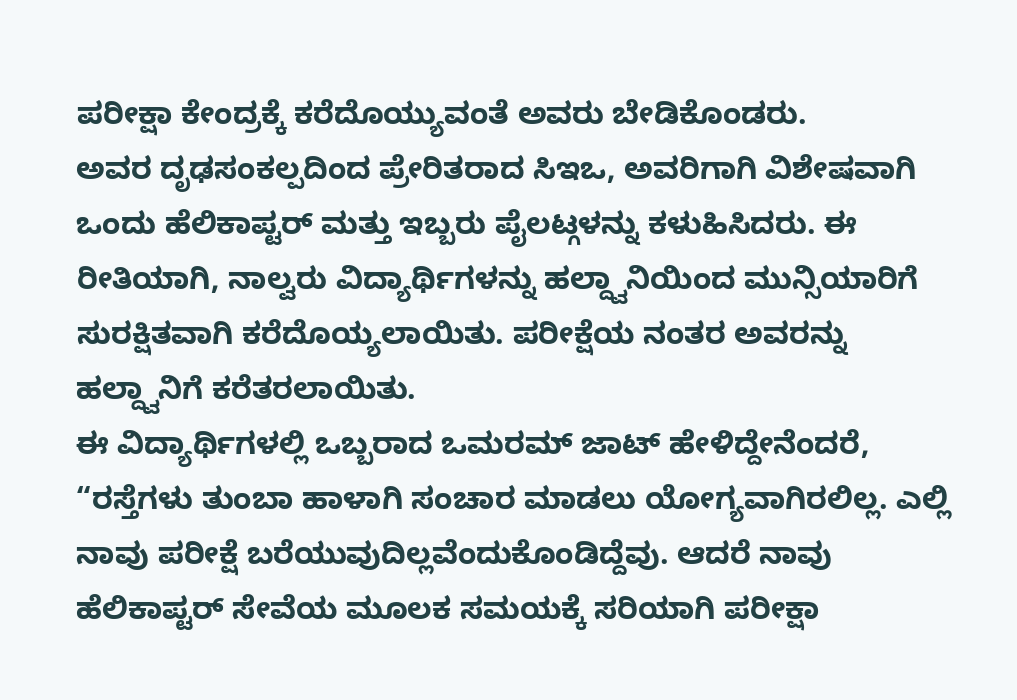ಪರೀಕ್ಷಾ ಕೇಂದ್ರಕ್ಕೆ ಕರೆದೊಯ್ಯುವಂತೆ ಅವರು ಬೇಡಿಕೊಂಡರು.
ಅವರ ದೃಢಸಂಕಲ್ಪದಿಂದ ಪ್ರೇರಿತರಾದ ಸಿಇಒ, ಅವರಿಗಾಗಿ ವಿಶೇಷವಾಗಿ ಒಂದು ಹೆಲಿಕಾಪ್ಟರ್ ಮತ್ತು ಇಬ್ಬರು ಪೈಲಟ್ಗಳನ್ನು ಕಳುಹಿಸಿದರು. ಈ ರೀತಿಯಾಗಿ, ನಾಲ್ವರು ವಿದ್ಯಾರ್ಥಿಗಳನ್ನು ಹಲ್ದ್ವಾನಿಯಿಂದ ಮುನ್ಸಿಯಾರಿಗೆ ಸುರಕ್ಷಿತವಾಗಿ ಕರೆದೊಯ್ಯಲಾಯಿತು. ಪರೀಕ್ಷೆಯ ನಂತರ ಅವರನ್ನು ಹಲ್ದ್ವಾನಿಗೆ ಕರೆತರಲಾಯಿತು.
ಈ ವಿದ್ಯಾರ್ಥಿಗಳಲ್ಲಿ ಒಬ್ಬರಾದ ಒಮರಮ್ ಜಾಟ್ ಹೇಳಿದ್ದೇನೆಂದರೆ, “ರಸ್ತೆಗಳು ತುಂಬಾ ಹಾಳಾಗಿ ಸಂಚಾರ ಮಾಡಲು ಯೋಗ್ಯವಾಗಿರಲಿಲ್ಲ. ಎಲ್ಲಿ ನಾವು ಪರೀಕ್ಷೆ ಬರೆಯುವುದಿಲ್ಲವೆಂದುಕೊಂಡಿದ್ದೆವು. ಆದರೆ ನಾವು ಹೆಲಿಕಾಪ್ಟರ್ ಸೇವೆಯ ಮೂಲಕ ಸಮಯಕ್ಕೆ ಸರಿಯಾಗಿ ಪರೀಕ್ಷಾ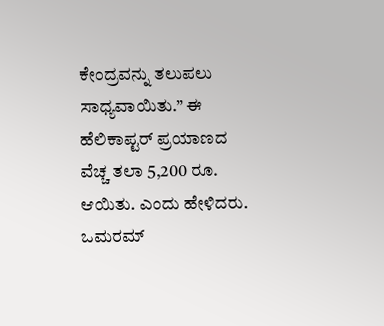ಕೇಂದ್ರವನ್ನು ತಲುಪಲು ಸಾಧ್ಯವಾಯಿತು.” ಈ ಹೆಲಿಕಾಪ್ಟರ್ ಪ್ರಯಾಣದ ವೆಚ್ಚ ತಲಾ 5,200 ರೂ. ಆಯಿತು. ಎಂದು ಹೇಳಿದರು. ಒಮರಮ್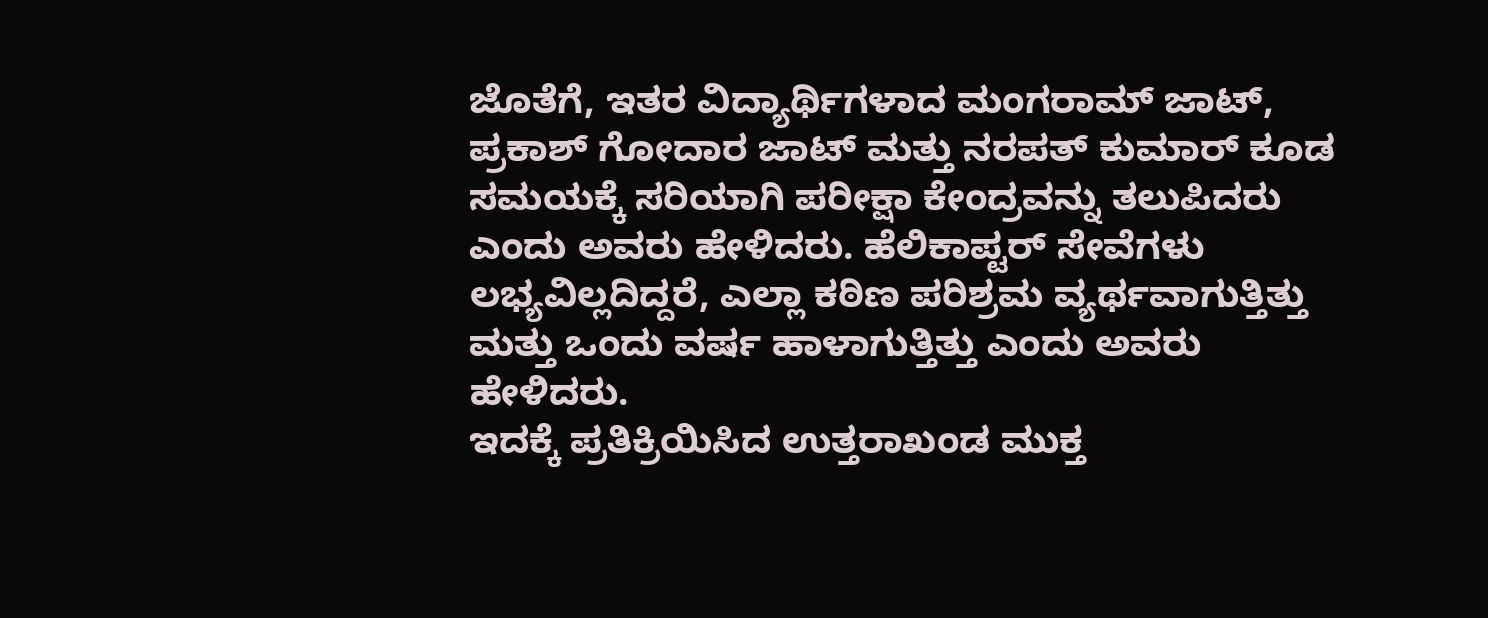ಜೊತೆಗೆ, ಇತರ ವಿದ್ಯಾರ್ಥಿಗಳಾದ ಮಂಗರಾಮ್ ಜಾಟ್, ಪ್ರಕಾಶ್ ಗೋದಾರ ಜಾಟ್ ಮತ್ತು ನರಪತ್ ಕುಮಾರ್ ಕೂಡ ಸಮಯಕ್ಕೆ ಸರಿಯಾಗಿ ಪರೀಕ್ಷಾ ಕೇಂದ್ರವನ್ನು ತಲುಪಿದರು ಎಂದು ಅವರು ಹೇಳಿದರು. ಹೆಲಿಕಾಪ್ಟರ್ ಸೇವೆಗಳು ಲಭ್ಯವಿಲ್ಲದಿದ್ದರೆ, ಎಲ್ಲಾ ಕಠಿಣ ಪರಿಶ್ರಮ ವ್ಯರ್ಥವಾಗುತ್ತಿತ್ತು ಮತ್ತು ಒಂದು ವರ್ಷ ಹಾಳಾಗುತ್ತಿತ್ತು ಎಂದು ಅವರು ಹೇಳಿದರು.
ಇದಕ್ಕೆ ಪ್ರತಿಕ್ರಿಯಿಸಿದ ಉತ್ತರಾಖಂಡ ಮುಕ್ತ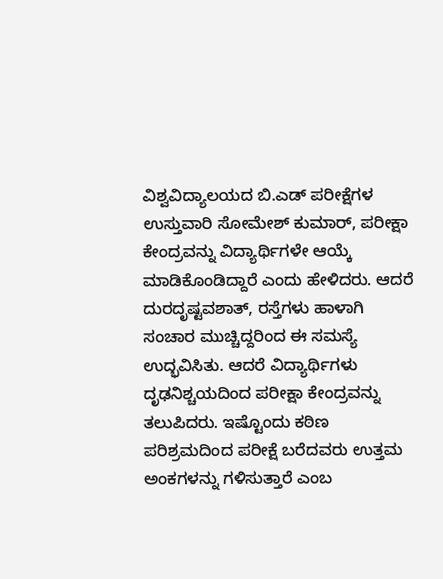ವಿಶ್ವವಿದ್ಯಾಲಯದ ಬಿ.ಎಡ್ ಪರೀಕ್ಷೆಗಳ ಉಸ್ತುವಾರಿ ಸೋಮೇಶ್ ಕುಮಾರ್, ಪರೀಕ್ಷಾ ಕೇಂದ್ರವನ್ನು ವಿದ್ಯಾರ್ಥಿಗಳೇ ಆಯ್ಕೆ ಮಾಡಿಕೊಂಡಿದ್ದಾರೆ ಎಂದು ಹೇಳಿದರು. ಆದರೆ ದುರದೃಷ್ಟವಶಾತ್, ರಸ್ತೆಗಳು ಹಾಳಾಗಿ ಸಂಚಾರ ಮುಚ್ಚಿದ್ದರಿಂದ ಈ ಸಮಸ್ಯೆ ಉದ್ಭವಿಸಿತು. ಆದರೆ ವಿದ್ಯಾರ್ಥಿಗಳು ದೃಢನಿಶ್ಚಯದಿಂದ ಪರೀಕ್ಷಾ ಕೇಂದ್ರವನ್ನು ತಲುಪಿದರು. ಇಷ್ಟೊಂದು ಕಠಿಣ ಪರಿಶ್ರಮದಿಂದ ಪರೀಕ್ಷೆ ಬರೆದವರು ಉತ್ತಮ ಅಂಕಗಳನ್ನು ಗಳಿಸುತ್ತಾರೆ ಎಂಬ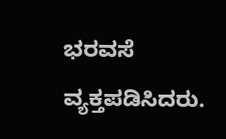ಭರವಸೆ ವ್ಯಕ್ತಪಡಿಸಿದರು.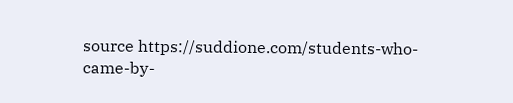source https://suddione.com/students-who-came-by-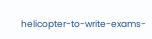helicopter-to-write-exams-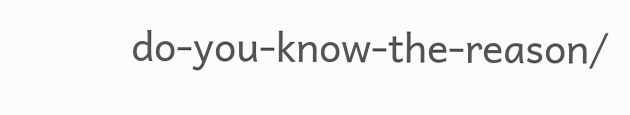do-you-know-the-reason/